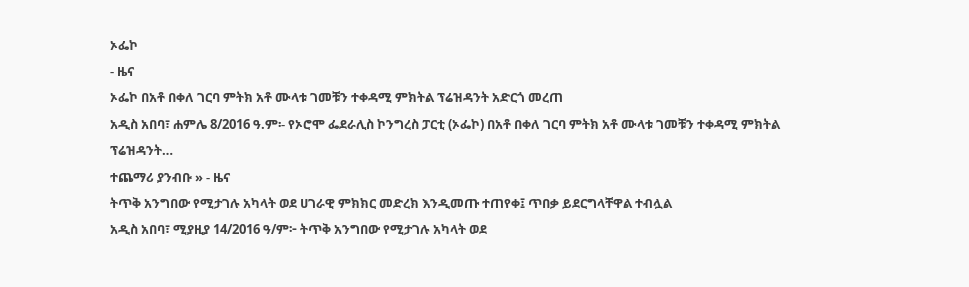ኦፌኮ
- ዜና
ኦፌኮ በአቶ በቀለ ገርባ ምትክ አቶ ሙላቱ ገመቹን ተቀዳሚ ምክትል ፕሬዝዳንት አድርጎ መረጠ
አዲስ አበባ፣ ሐምሌ 8/2016 ዓ.ም፡- የኦሮሞ ፌደራሊስ ኮንግረስ ፓርቲ (ኦፌኮ) በአቶ በቀለ ገርባ ምትክ አቶ ሙላቱ ገመቹን ተቀዳሚ ምክትል ፕሬዝዳንት…
ተጨማሪ ያንብቡ » - ዜና
ትጥቅ አንግበው የሚታገሉ አካላት ወደ ሀገራዊ ምክክር መድረክ እንዲመጡ ተጠየቀ፤ ጥበቃ ይደርግላቸዋል ተብሏል
አዲስ አበባ፣ ሚያዚያ 14/2016 ዓ/ም፦ ትጥቅ አንግበው የሚታገሉ አካላት ወደ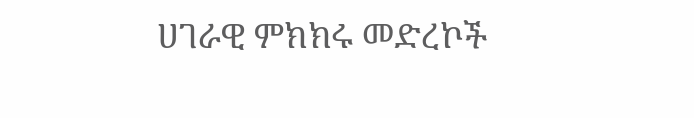ሀገራዊ ምክክሩ መድረኮች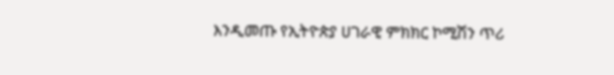እንዲመጡ የኢትዮጵያ ሀገራዊ ምክክር ኮሚሽን ጥሪ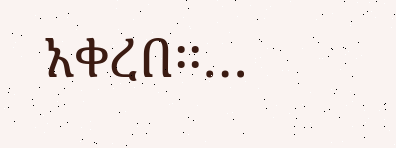አቀረበ፡፡…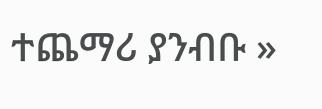ተጨማሪ ያንብቡ »